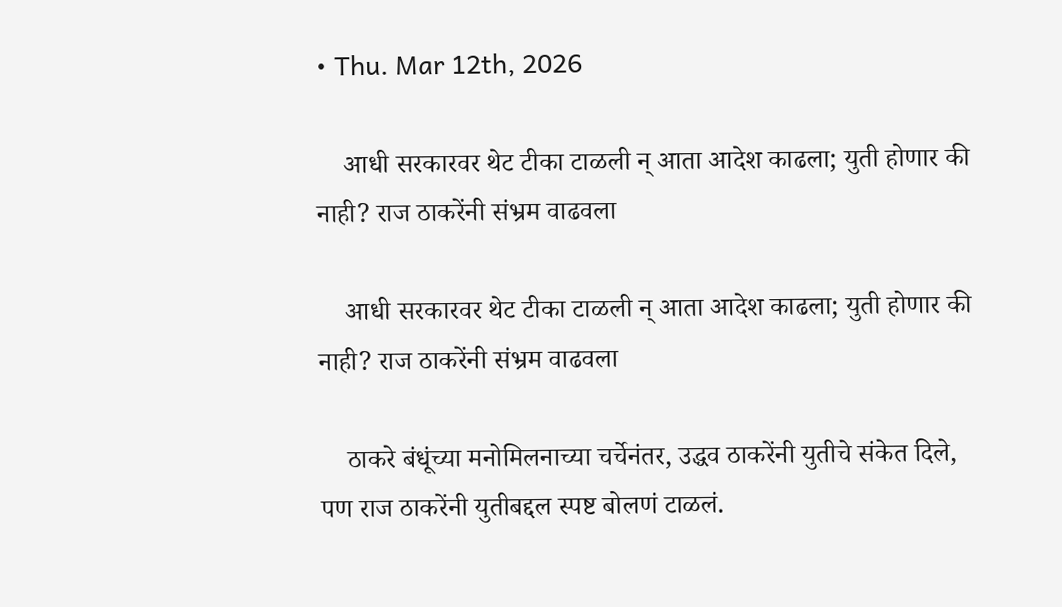• Thu. Mar 12th, 2026

    आधी सरकारवर थेट टीका टाळली न् आता आदेश काढला; युती होणार की नाही? राज ठाकरेंनी संभ्रम वाढवला

    आधी सरकारवर थेट टीका टाळली न् आता आदेश काढला; युती होणार की नाही? राज ठाकरेंनी संभ्रम वाढवला

    ठाकरे बंधूंच्या मनोमिलनाच्या चर्चेनंतर, उद्धव ठाकरेंनी युतीचे संकेत दिले, पण राज ठाकरेंनी युतीबद्दल स्पष्ट बोलणं टाळलं.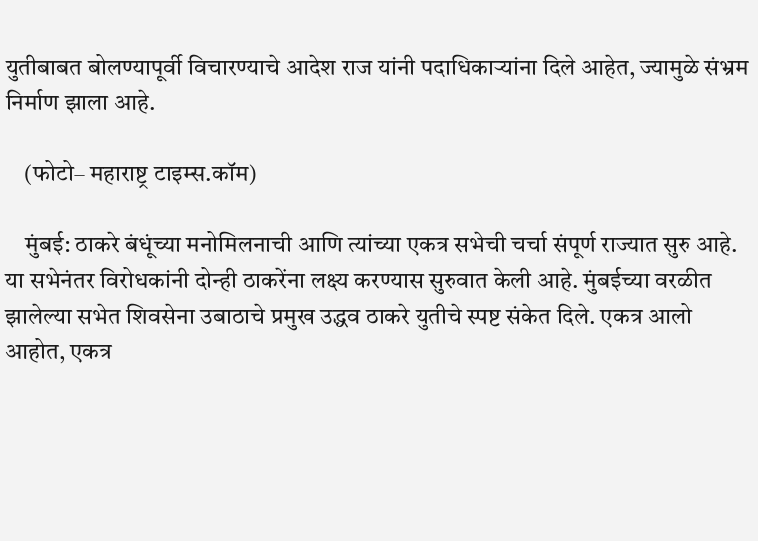युतीबाबत बोलण्यापूर्वी विचारण्याचे आदेश राज यांनी पदाधिकाऱ्यांना दिले आहेत, ज्यामुळे संभ्रम निर्माण झाला आहे.

    (फोटो– महाराष्ट्र टाइम्स.कॉम)

    मुंबई: ठाकरे बंधूंच्या मनोमिलनाची आणि त्यांच्या एकत्र सभेची चर्चा संपूर्ण राज्यात सुरु आहे. या सभेनंतर विरोधकांनी दोन्ही ठाकरेंना लक्ष्य करण्यास सुरुवात केली आहे. मुंबईच्या वरळीत झालेल्या सभेत शिवसेना उबाठाचे प्रमुख उद्धव ठाकरे युतीचे स्पष्ट संकेत दिले. एकत्र आलो आहोत, एकत्र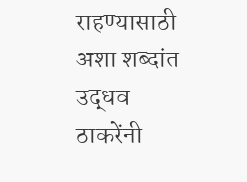राहण्यासाठी अशा शब्दांत उद्धव ठाकरेंनी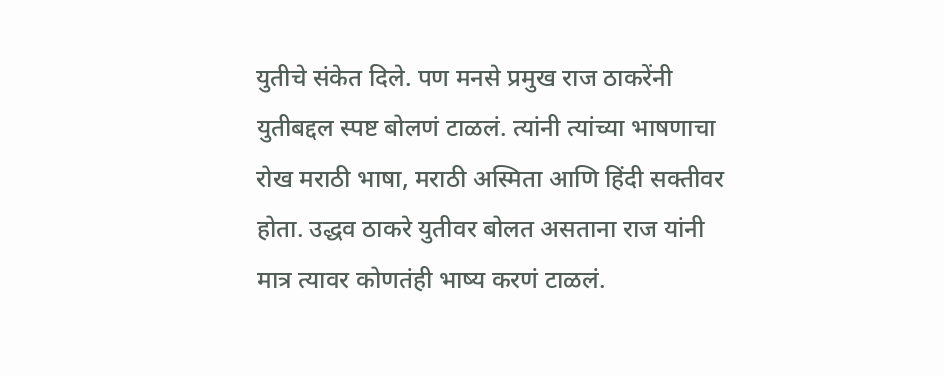युतीचे संकेत दिले. पण मनसे प्रमुख राज ठाकरेंनी युतीबद्दल स्पष्ट बोलणं टाळलं. त्यांनी त्यांच्या भाषणाचा रोख मराठी भाषा, मराठी अस्मिता आणि हिंदी सक्तीवर होता. उद्धव ठाकरे युतीवर बोलत असताना राज यांनी मात्र त्यावर कोणतंही भाष्य करणं टाळलं.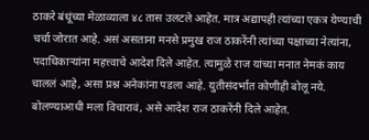ठाकरे बंधूंच्या मेळाव्याला ४८ तास उलटले आहेत. मात्र अद्यापही त्यांच्या एकत्र येण्याची चर्चा जोरात आहे. असं असताना मनसे प्रमुख राज ठाकरेंनी त्यांच्या पक्षाच्या नेत्यांना, पदाधिकाऱ्यांना महत्त्वाचे आदेश दिले आहेत. त्यामुळे राज यांच्या मनात नेमकं काय चाललं आहे, असा प्रश्न अनेकांना पडला आहे. युतीसंदर्भात कोणीही बोलू नये. बोलण्याआधी मला विचारावं, असे आदेश राज ठाकरेंनी दिले आहेत.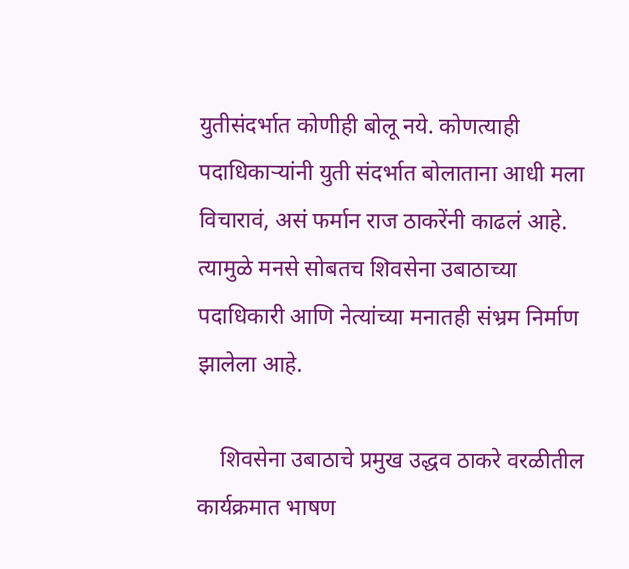युतीसंदर्भात कोणीही बोलू नये. कोणत्याही पदाधिकाऱ्यांनी युती संदर्भात बोलाताना आधी मला विचारावं, असं फर्मान राज ठाकरेंनी काढलं आहे. त्यामुळे मनसे सोबतच शिवसेना उबाठाच्या पदाधिकारी आणि नेत्यांच्या मनातही संभ्रम निर्माण झालेला आहे.

    शिवसेना उबाठाचे प्रमुख उद्धव ठाकरे वरळीतील कार्यक्रमात भाषण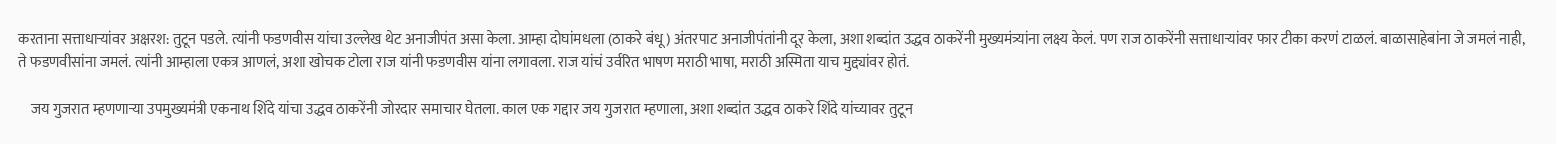करताना सत्ताधाऱ्यांवर अक्षरश: तुटून पडले. त्यांनी फडणवीस यांचा उल्लेख थेट अनाजीपंत असा केला. आम्हा दोघांमधला (ठाकरे बंधू) अंतरपाट अनाजीपंतांनी दूर केला, अशा शब्दांत उद्धव ठाकरेंनी मुख्यमंत्र्यांना लक्ष्य केलं. पण राज ठाकरेंनी सत्ताधाऱ्यांवर फार टीका करणं टाळलं. बाळासाहेबांना जे जमलं नाही, ते फडणवीसांना जमलं. त्यांनी आम्हाला एकत्र आणलं, अशा खोचक टोला राज यांनी फडणवीस यांना लगावला. राज यांचं उर्वरित भाषण मराठी भाषा, मराठी अस्मिता याच मुद्द्यांवर होतं.

    जय गुजरात म्हणणाऱ्या उपमुख्यमंत्री एकनाथ शिंदे यांचा उद्धव ठाकरेंनी जोरदार समाचार घेतला. काल एक गद्दार जय गुजरात म्हणाला, अशा शब्दांत उद्धव ठाकरे शिंदे यांच्यावर तुटून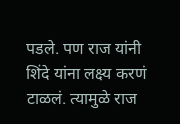पडले. पण राज यांनी शिंदे यांना लक्ष्य करणं टाळलं. त्यामुळे राज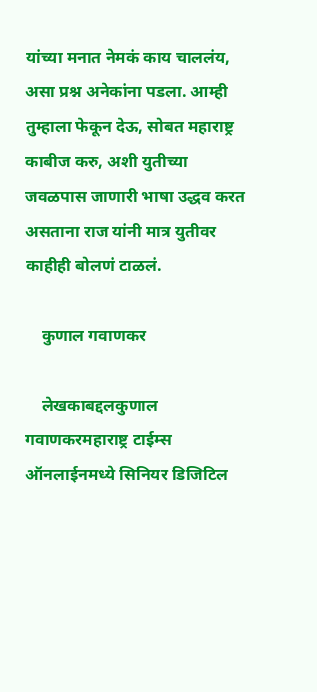यांच्या मनात नेमकं काय चाललंय, असा प्रश्न अनेकांना पडला. आम्ही तुम्हाला फेकून देऊ, सोबत महाराष्ट्र काबीज करु, अशी युतीच्या जवळपास जाणारी भाषा उद्धव करत असताना राज यांनी मात्र युतीवर काहीही बोलणं टाळलं.

    कुणाल गवाणकर

    लेखकाबद्दलकुणाल गवाणकरमहाराष्ट्र टाईम्स ऑनलाईनमध्ये सिनियर डिजिटिल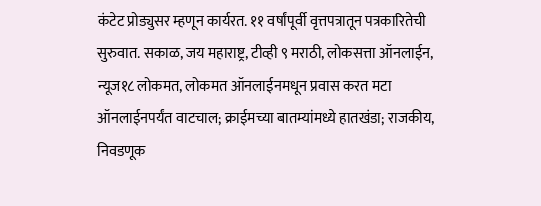कंटेट प्रोड्युसर म्हणून कार्यरत. ११ वर्षांपूर्वी वृत्तपत्रातून पत्रकारितेची सुरुवात. सकाळ, जय महाराष्ट्र, टीव्ही ९ मराठी, लोकसत्ता ऑनलाईन, न्यूज१८ लोकमत, लोकमत ऑनलाईनमधून प्रवास करत मटा ऑनलाईनपर्यंत वाटचाल; क्राईमच्या बातम्यांमध्ये हातखंडा; राजकीय, निवडणूक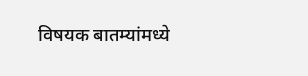विषयक बातम्यांमध्ये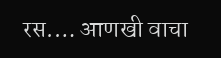रस.… आणखी वाचा